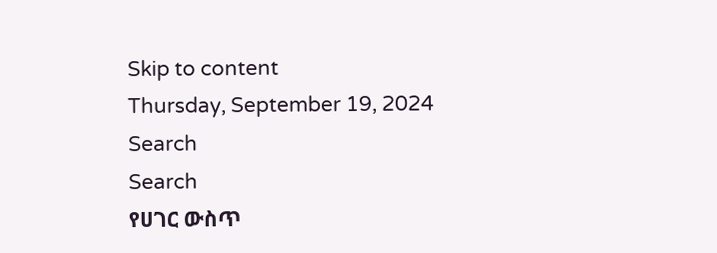Skip to content
Thursday, September 19, 2024
Search
Search
የሀገር ውስጥ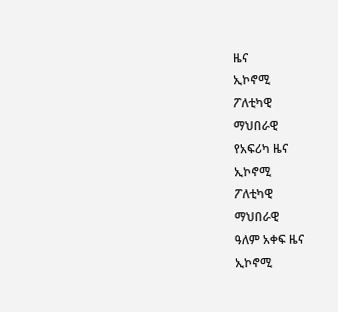ዜና
ኢኮኖሚ
ፖለቲካዊ
ማህበራዊ
የአፍሪካ ዜና
ኢኮኖሚ
ፖለቲካዊ
ማህበራዊ
ዓለም አቀፍ ዜና
ኢኮኖሚ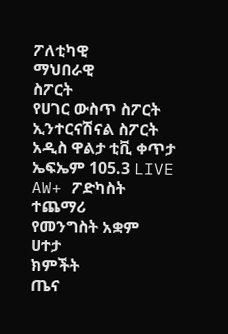ፖለቲካዊ
ማህበራዊ
ስፖርት
የሀገር ውስጥ ስፖርት
ኢንተርናሽናል ስፖርት
አዲስ ዋልታ ቲቪ ቀጥታ
ኤፍኤም 105.3 LIVE
AW+ ፖድካስት
ተጨማሪ
የመንግስት አቋም
ሀተታ
ክምችት
ጤና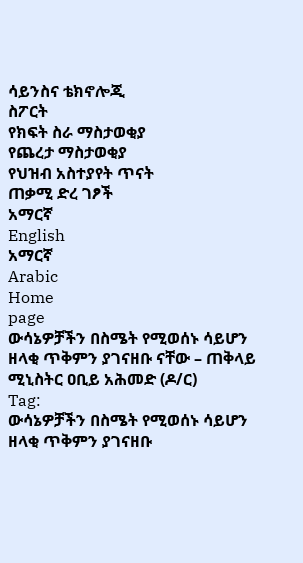ሳይንስና ቴክኖሎጂ
ስፖርት
የክፍት ስራ ማስታወቂያ
የጨረታ ማስታወቂያ
የህዝብ አስተያየት ጥናት
ጠቃሚ ድረ ገፆች
አማርኛ
English
አማርኛ
Arabic
Home
page
ውሳኔዎቻችን በስሜት የሚወሰኑ ሳይሆን ዘላቂ ጥቅምን ያገናዘቡ ናቸው – ጠቅላይ ሚኒስትር ዐቢይ አሕመድ (ዶ/ር)
Tag:
ውሳኔዎቻችን በስሜት የሚወሰኑ ሳይሆን ዘላቂ ጥቅምን ያገናዘቡ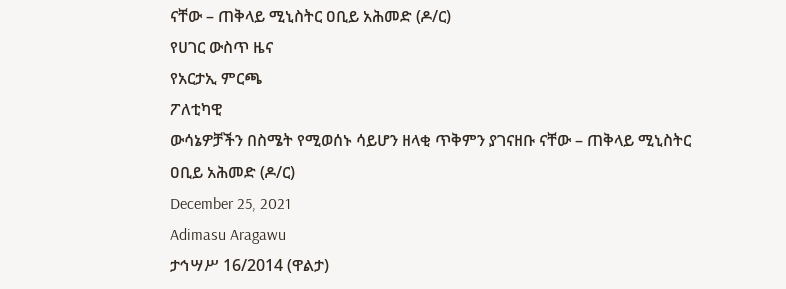ናቸው – ጠቅላይ ሚኒስትር ዐቢይ አሕመድ (ዶ/ር)
የሀገር ውስጥ ዜና
የአርታኢ ምርጫ
ፖለቲካዊ
ውሳኔዎቻችን በስሜት የሚወሰኑ ሳይሆን ዘላቂ ጥቅምን ያገናዘቡ ናቸው – ጠቅላይ ሚኒስትር ዐቢይ አሕመድ (ዶ/ር)
December 25, 2021
Adimasu Aragawu
ታኅሣሥ 16/2014 (ዋልታ)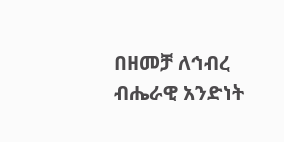በዘመቻ ለኅብረ ብሔራዊ አንድነት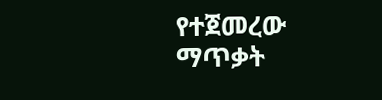የተጀመረው ማጥቃት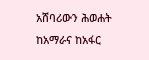አሸባሪውን ሕወሐት ከአማራና ከአፋር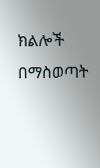ክልሎች በማስወጣት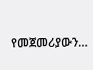የመጀመሪያውን…